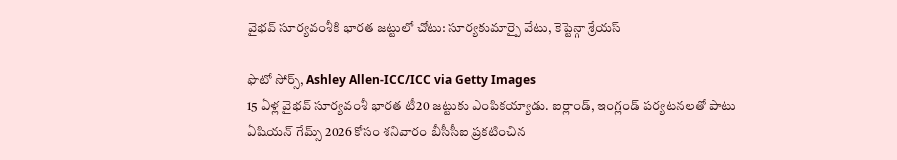వైభవ్ సూర్యవంశీకి భారత జట్టులో చోటు: సూర్యకుమార్పై వేటు, కెప్టెన్గా శ్రేయస్

ఫొటో సోర్స్, Ashley Allen-ICC/ICC via Getty Images
15 ఏళ్ల వైభవ్ సూర్యవంశీ భారత టీ20 జట్టుకు ఎంపికయ్యాడు. ఐర్లాండ్, ఇంగ్లండ్ పర్యటనలతో పాటు ఏషియన్ గేమ్స్ 2026 కోసం శనివారం బీసీసీఐ ప్రకటించిన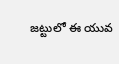జట్టులో ఈ యువ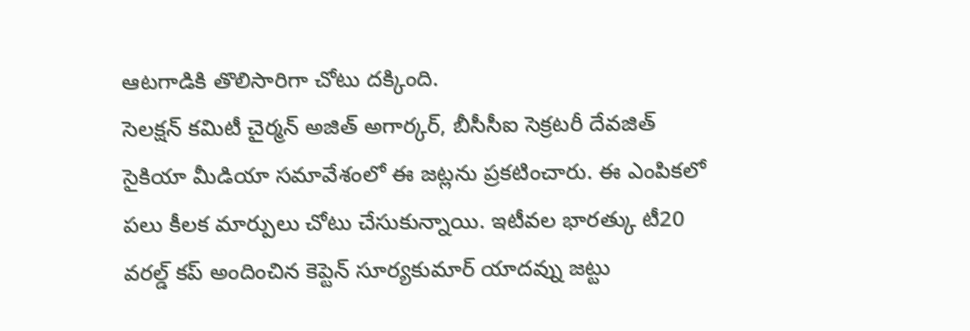ఆటగాడికి తొలిసారిగా చోటు దక్కింది.
సెలక్షన్ కమిటీ చైర్మన్ అజిత్ అగార్కర్, బీసీసీఐ సెక్రటరీ దేవజిత్ సైకియా మీడియా సమావేశంలో ఈ జట్లను ప్రకటించారు. ఈ ఎంపికలో పలు కీలక మార్పులు చోటు చేసుకున్నాయి. ఇటీవల భారత్కు టీ20 వరల్డ్ కప్ అందించిన కెప్టెన్ సూర్యకుమార్ యాదవ్ను జట్టు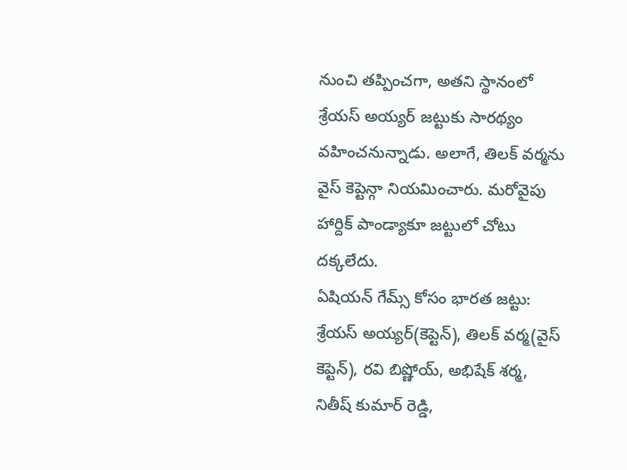నుంచి తప్పించగా, అతని స్థానంలో శ్రేయస్ అయ్యర్ జట్టుకు సారథ్యం వహించనున్నాడు. అలాగే, తిలక్ వర్మను వైస్ కెప్టెన్గా నియమించారు. మరోవైపు హార్దిక్ పాండ్యాకూ జట్టులో చోటు దక్కలేదు.
ఏషియన్ గేమ్స్ కోసం భారత జట్టు: శ్రేయస్ అయ్యర్(కెప్టెన్), తిలక్ వర్మ(వైస్ కెప్టెన్), రవి బిష్ణోయ్, అభిషేక్ శర్మ, నితీష్ కుమార్ రెడ్డి,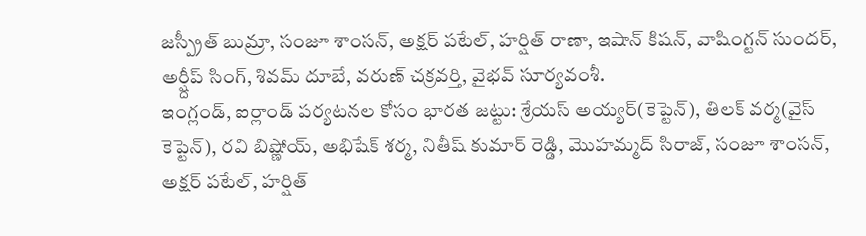జస్ప్రీత్ బుమ్రా, సంజూ శాంసన్, అక్షర్ పటేల్, హర్షిత్ రాణా, ఇషాన్ కిషన్, వాషింగ్టన్ సుందర్, అర్ష్దీప్ సింగ్, శివమ్ దూబే, వరుణ్ చక్రవర్తి, వైభవ్ సూర్యవంశీ.
ఇంగ్లండ్, ఐర్లాండ్ పర్యటనల కోసం భారత జట్టు: శ్రేయస్ అయ్యర్(కెప్టెన్), తిలక్ వర్మ(వైస్ కెప్టెన్), రవి బిష్ణోయ్, అభిషేక్ శర్మ, నితీష్ కుమార్ రెడ్డి, మొహమ్మద్ సిరాజ్, సంజూ శాంసన్, అక్షర్ పటేల్, హర్షిత్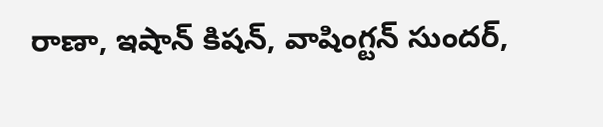రాణా, ఇషాన్ కిషన్, వాషింగ్టన్ సుందర్,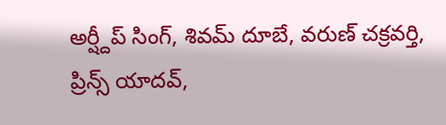అర్ష్దీప్ సింగ్, శివమ్ దూబే, వరుణ్ చక్రవర్తి, ప్రిన్స్ యాదవ్,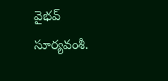వైభవ్ సూర్యవంశీ.